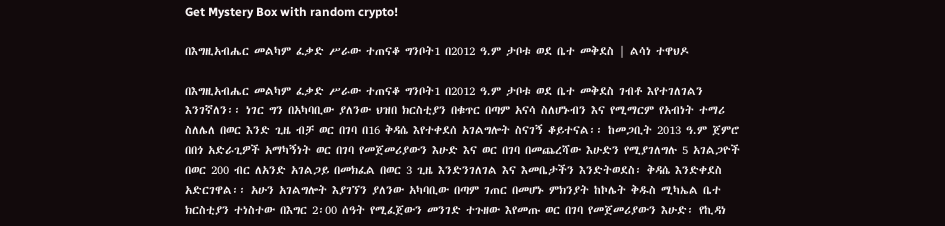Get Mystery Box with random crypto!

በእግዚአብሔር መልካም ፈቃድ ሥራው ተጠናቆ ግንቦት1 በ2012 ዓ.ም ታቦቱ ወደ ቤተ መቅደስ | ልሳነ ተዋህዶ

በእግዚአብሔር መልካም ፈቃድ ሥራው ተጠናቆ ግንቦት1 በ2012 ዓ.ም ታቦቱ ወደ ቤተ መቅደስ ገብቶ እየተገለገልን እንገኛለን፡፡ ነገር ግን በአካባቢው ያለንው ህዝበ ክርስቲያን በቁጥር በጣም አናሳ ስለሆኑብን እና የሚማርም የአብነት ተማሪ ስለሌለ በወር እንድ ጊዜ ብቻ ወር በገባ በ16 ቅዳሴ እየተቀደሰ አገልግሎት ስናገኝ ቆይተናል፡፡ ከመጋቢት 2013 ዓ.ም ጀምሮ በበጎ አድራጊዎች አማካኝነት ወር በገባ የመጀመሪያውን እሁድ እና ወር በገባ በመጨረሻው እሁድን የሚያገለግሉ 5 አገልጋዮች በወር 200 ብር ለአንድ አገልጋይ በመክፈል በወር 3 ጊዜ እንድንገለገል እና እመቤታችን እንድትወደስ፡ ቅዳሴ እንድቀደስ አድርገዋል፡፡ አሁን አገልግሎት እያገኘን ያለንው አካባቢው በጣም ገጠር በመሆኑ ምክንያት ከኮሌት ቅዱስ ሚካኤል ቤተ ክርስቲያን ተነስተው በእግር 2፡00 ሰዓት የሚፈጀውን መንገድ ተጉዘው እየመጡ ወር በገባ የመጀመሪያውን እሁድ፡ የኪዳነ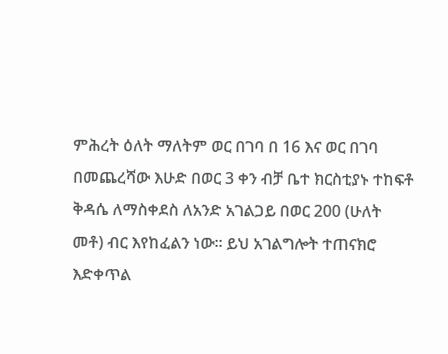ምሕረት ዕለት ማለትም ወር በገባ በ 16 እና ወር በገባ በመጨረሻው እሁድ በወር 3 ቀን ብቻ ቤተ ክርስቲያኑ ተከፍቶ ቅዳሴ ለማስቀደስ ለአንድ አገልጋይ በወር 200 (ሁለት መቶ) ብር እየከፈልን ነው፡፡ ይህ አገልግሎት ተጠናክሮ እድቀጥል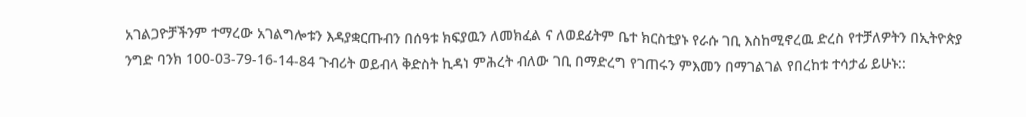አገልጋዮቻችንም ተማረው አገልግሎቱን እዳያቋርጡብን በሰዓቱ ክፍያዉን ለመክፈል ና ለወደፊትም ቤተ ክርስቲያኑ የራሱ ገቢ እስከሚኖረዉ ድረስ የተቻለዎትን በኢትዮጵያ ንግድ ባንክ 100-03-79-16-14-84 ጉብሪት ወይብላ ቅድስት ኪዳነ ምሕረት ብለው ገቢ በማድረግ የገጠሩን ምእመን በማገልገል የበረከቱ ተሳታፊ ይሁኑ::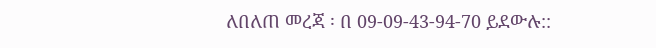ለበለጠ መረጃ ፡ በ 09-09-43-94-70 ይደውሉ::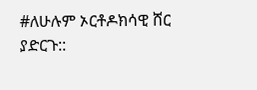#ለሁሉም ኦርቶዶክሳዊ ሸር ያድርጉ::